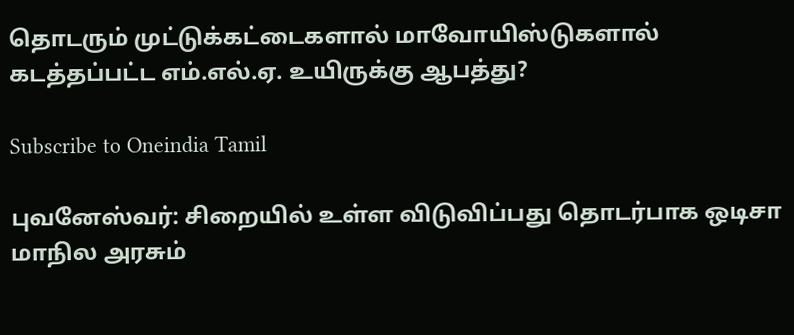தொடரும் முட்டுக்கட்டைகளால் மாவோயிஸ்டுகளால் கடத்தப்பட்ட எம்.எல்.ஏ. உயிருக்கு ஆபத்து?

Subscribe to Oneindia Tamil

புவனேஸ்வர்: சிறையில் உள்ள விடுவிப்பது தொடர்பாக ஒடிசா மாநில அரசும்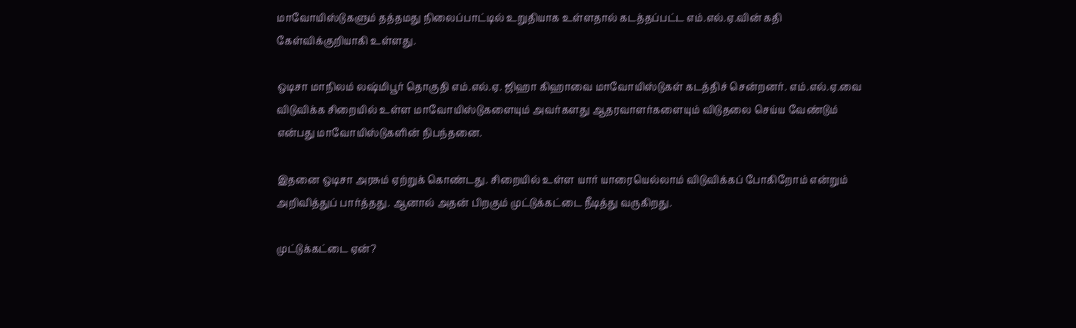மாவோயிஸ்டுகளும் தத்தமது நிலைப்பாட்டில் உறுதியாக உள்ளதால் கடத்தப்பட்ட எம்.எல்.ஏ.வின் கதி கேள்விக்குறியாகி உள்ளது.

ஒடிசா மாநிலம் லஷ்மிபூர் தொகுதி எம்.எல்.ஏ. ஜிஹா கிஹாவை மாவோயிஸ்டுகள் கடத்திச் சென்றனர். எம்.எல்.ஏ.வை விடுவிக்க சிறையில் உள்ள மாவோயிஸ்டுகளையும் அவர்களது ஆதரவாளர்களையும் விடுதலை செய்ய வேண்டும் என்பது மாவோயிஸ்டுகளின் நிபந்தனை.

இதனை ஒடிசா அரசும் ஏற்றுக் கொண்டது. சிறையில் உள்ள யார் யாரையெல்லாம் விடுவிக்கப் போகிறோம் என்றும் அறிவித்துப் பார்த்தது. ஆனால் அதன் பிறகும் முட்டுக்கட்டை நீடித்து வருகிறது.

முட்டுக்கட்டை ஏன்?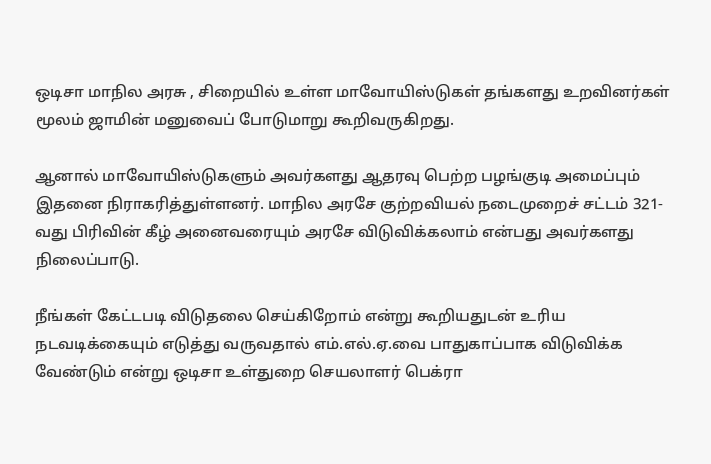ஒடிசா மாநில அரசு , சிறையில் உள்ள மாவோயிஸ்டுகள் தங்களது உறவினர்கள் மூலம் ஜாமின் மனுவைப் போடுமாறு கூறிவருகிறது.

ஆனால் மாவோயிஸ்டுகளும் அவர்களது ஆதரவு பெற்ற பழங்குடி அமைப்பும் இதனை நிராகரித்துள்ளனர். மாநில அரசே குற்றவியல் நடைமுறைச் சட்டம் 321-வது பிரிவின் கீழ் அனைவரையும் அரசே விடுவிக்கலாம் என்பது அவர்களது நிலைப்பாடு.

நீங்கள் கேட்டபடி விடுதலை செய்கிறோம் என்று கூறியதுடன் உரிய நடவடிக்கையும் எடுத்து வருவதால் எம்.எல்.ஏ.வை பாதுகாப்பாக விடுவிக்க வேண்டும் என்று ஒடிசா உள்துறை செயலாளர் பெக்ரா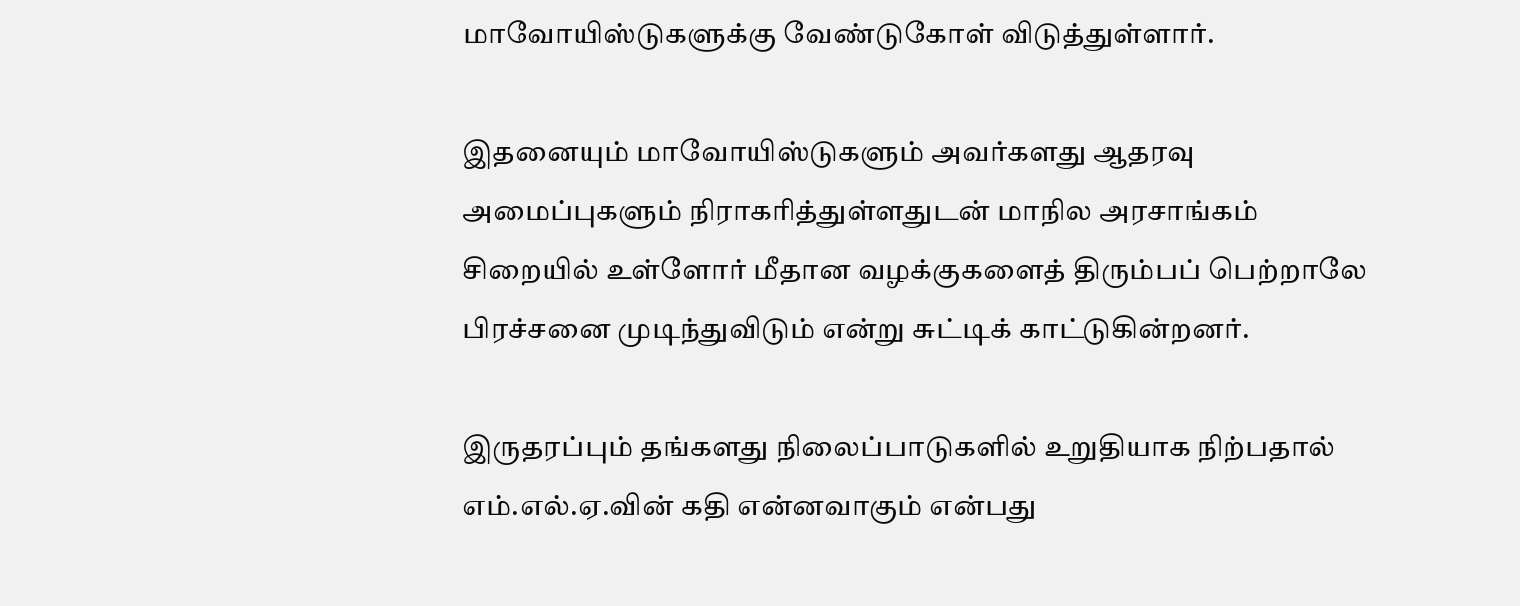மாவோயிஸ்டுகளுக்கு வேண்டுகோள் விடுத்துள்ளார்.

இதனையும் மாவோயிஸ்டுகளும் அவர்களது ஆதரவு அமைப்புகளும் நிராகரித்துள்ளதுடன் மாநில அரசாங்கம் சிறையில் உள்ளோர் மீதான வழக்குகளைத் திரும்பப் பெற்றாலே பிரச்சனை முடிந்துவிடும் என்று சுட்டிக் காட்டுகின்றனர்.

இருதரப்பும் தங்களது நிலைப்பாடுகளில் உறுதியாக நிற்பதால் எம்.எல்.ஏ.வின் கதி என்னவாகும் என்பது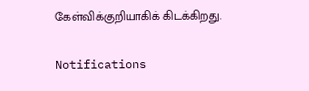கேள்விக்குறியாகிக் கிடக்கிறது.

Notifications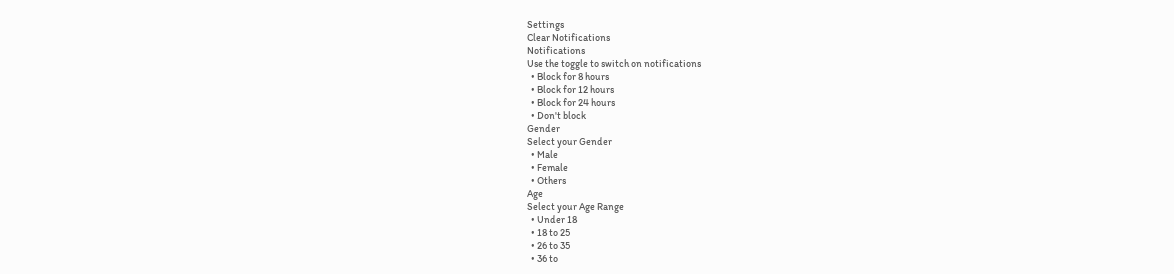Settings
Clear Notifications
Notifications
Use the toggle to switch on notifications
  • Block for 8 hours
  • Block for 12 hours
  • Block for 24 hours
  • Don't block
Gender
Select your Gender
  • Male
  • Female
  • Others
Age
Select your Age Range
  • Under 18
  • 18 to 25
  • 26 to 35
  • 36 to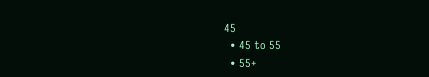45
  • 45 to 55
  • 55+